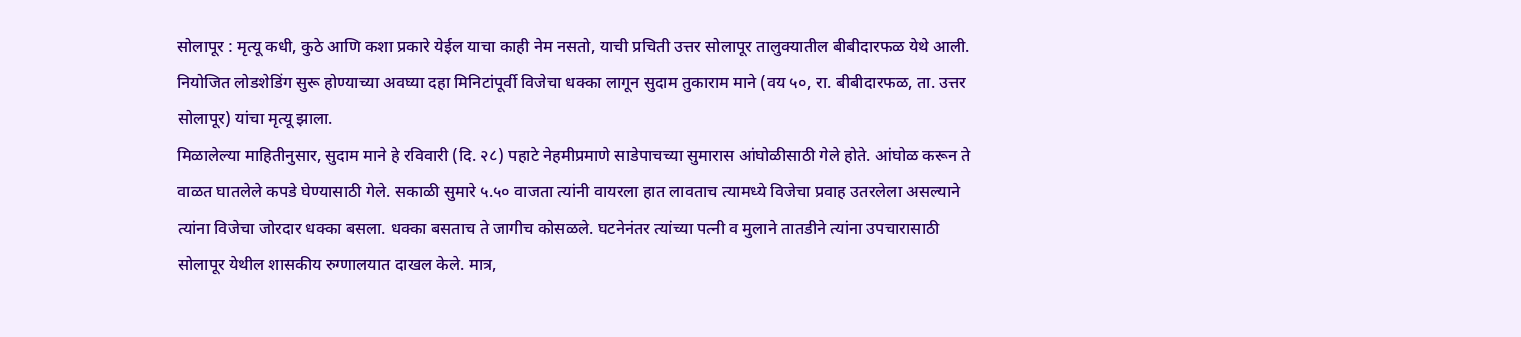सोलापूर : मृत्यू कधी, कुठे आणि कशा प्रकारे येईल याचा काही नेम नसतो, याची प्रचिती उत्तर सोलापूर तालुक्यातील बीबीदारफळ येथे आली. नियोजित लोडशेडिंग सुरू होण्याच्या अवघ्या दहा मिनिटांपूर्वी विजेचा धक्का लागून सुदाम तुकाराम माने (वय ५०, रा. बीबीदारफळ, ता. उत्तर सोलापूर) यांचा मृत्यू झाला.
मिळालेल्या माहितीनुसार, सुदाम माने हे रविवारी (दि. २८) पहाटे नेहमीप्रमाणे साडेपाचच्या सुमारास आंघोळीसाठी गेले होते. आंघोळ करून ते वाळत घातलेले कपडे घेण्यासाठी गेले. सकाळी सुमारे ५.५० वाजता त्यांनी वायरला हात लावताच त्यामध्ये विजेचा प्रवाह उतरलेला असल्याने त्यांना विजेचा जोरदार धक्का बसला. धक्का बसताच ते जागीच कोसळले. घटनेनंतर त्यांच्या पत्नी व मुलाने तातडीने त्यांना उपचारासाठी सोलापूर येथील शासकीय रुग्णालयात दाखल केले. मात्र,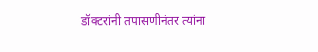डॉक्टरांनी तपासणीनंतर त्यांना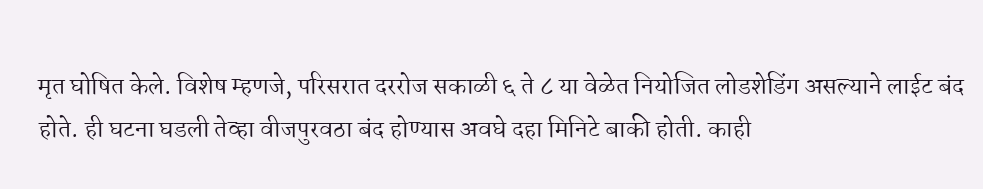मृत घोषित केले. विशेष म्हणजे, परिसरात दररोज सकाळी ६ ते ८ या वेळेत नियोजित लोडशेडिंग असल्याने लाईट बंद होते. ही घटना घडली तेव्हा वीजपुरवठा बंद होण्यास अवघे दहा मिनिटे बाकी होती. काही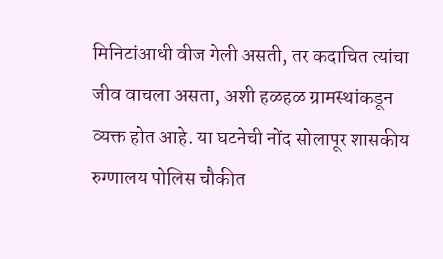मिनिटांआधी वीज गेली असती, तर कदाचित त्यांचा जीव वाचला असता, अशी हळहळ ग्रामस्थांकडून व्यक्त होत आहे. या घटनेची नोंद सोलापूर शासकीय रुग्णालय पोलिस चौकीत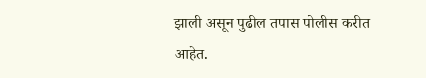झाली असून पुढील तपास पोलीस करीत आहेत.